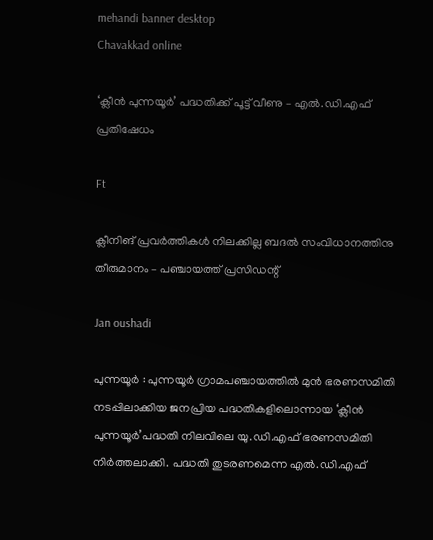mehandi banner desktop
Chavakkad online

‘ക്ലീൻ പുന്നയൂർ’ പദ്ധതിക്ക് പൂട്ട് വീണു – എൽ.ഡി.എഫ് പ്രതിഷേധം

Ft

ക്ലീനിങ് പ്രവർത്തികൾ നിലക്കില്ല ബദൽ സംവിധാനത്തിനു തീരുമാനം – പഞ്ചായത്ത്‌ പ്രസിഡന്റ്

Jan oushadi

പുന്നയൂർ : പുന്നയൂർ ഗ്രാമപഞ്ചായത്തിൽ മുൻ ഭരണസമിതി നടപ്പിലാക്കിയ ജനപ്രിയ പദ്ധതികളിലൊന്നായ ‘ക്ലീൻ പുന്നയൂർ’പദ്ധതി നിലവിലെ യു.ഡി.എഫ് ഭരണസമിതി നിർത്തലാക്കി. പദ്ധതി തുടരണമെന്ന എൽ.ഡി.എഫ്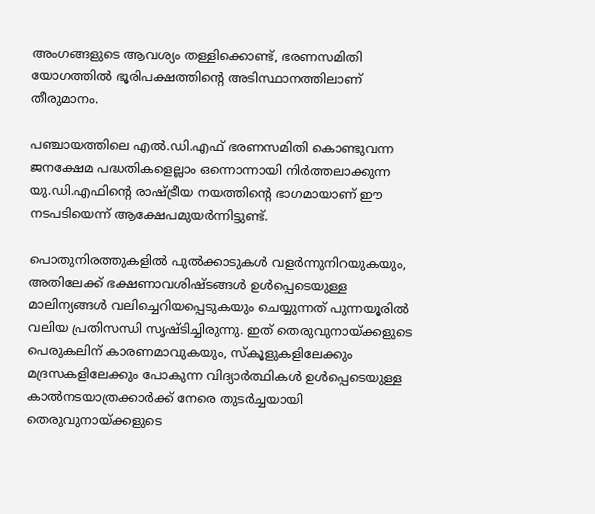അംഗങ്ങളുടെ ആവശ്യം തള്ളിക്കൊണ്ട്, ഭരണസമിതി യോഗത്തിൽ ഭൂരിപക്ഷത്തിന്റെ അടിസ്ഥാനത്തിലാണ് തീരുമാനം.

പഞ്ചായത്തിലെ എൽ.ഡി.എഫ് ഭരണസമിതി കൊണ്ടുവന്ന ജനക്ഷേമ പദ്ധതികളെല്ലാം ഒന്നൊന്നായി നിർത്തലാക്കുന്ന യു.ഡി.എഫിന്റെ രാഷ്ട്രീയ നയത്തിന്റെ ഭാഗമായാണ് ഈ നടപടിയെന്ന് ആക്ഷേപമുയർന്നിട്ടുണ്ട്.

പൊതുനിരത്തുകളിൽ പുൽക്കാടുകൾ വളർന്നുനിറയുകയും, അതിലേക്ക് ഭക്ഷണാവശിഷ്ടങ്ങൾ ഉൾപ്പെടെയുള്ള മാലിന്യങ്ങൾ വലിച്ചെറിയപ്പെടുകയും ചെയ്യുന്നത് പുന്നയൂരിൽ വലിയ പ്രതിസന്ധി സൃഷ്ടിച്ചിരുന്നു. ഇത് തെരുവുനായ്ക്കളുടെ പെരുകലിന് കാരണമാവുകയും, സ്കൂളുകളിലേക്കും മദ്രസകളിലേക്കും പോകുന്ന വിദ്യാർത്ഥികൾ ഉൾപ്പെടെയുള്ള കാൽനടയാത്രക്കാർക്ക് നേരെ തുടർച്ചയായി തെരുവുനായ്ക്കളുടെ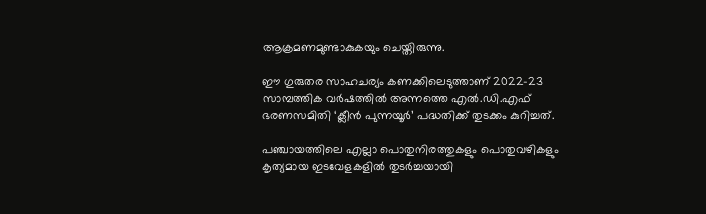ആക്രമണമുണ്ടാകുകയും ചെയ്തിരുന്നു.

ഈ ഗുരുതര സാഹചര്യം കണക്കിലെടുത്താണ് 2022-23 സാമ്പത്തിക വർഷത്തിൽ അന്നത്തെ എൽ.ഡി.എഫ് ഭരണസമിതി ‘ക്ലീൻ പുന്നയൂർ’ പദ്ധതിക്ക് തുടക്കം കുറിച്ചത്.

പഞ്ചായത്തിലെ എല്ലാ പൊതുനിരത്തുകളും പൊതുവഴികളും കൃത്യമായ ഇടവേളകളിൽ തുടർച്ചയായി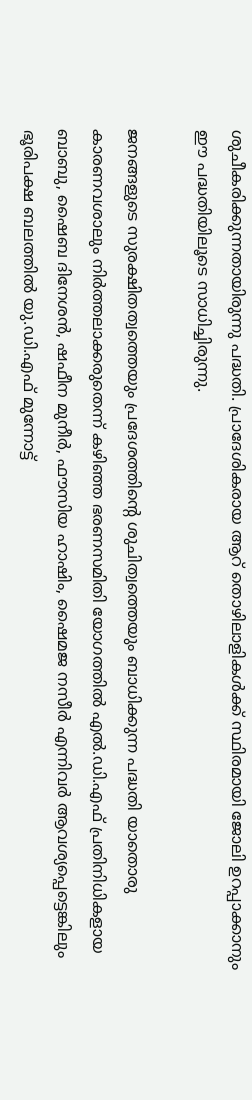ശുചീകരിക്കുന്നതായിരുന്നു പദ്ധതി. പ്രാദേശികരായ ആറ് തൊഴിലാളികൾക്ക് സ്ഥിരമായി ജോലി ഉറപ്പാക്കാനും ഈ പദ്ധതിയിലൂടെ സാധിച്ചിരുന്നു.

ജനങ്ങളുടെ സുരക്ഷിതത്വത്തെയും പ്രദേശത്തിന്റെ ശുചിത്വത്തെയും ബാധിക്കുന്ന പദ്ധതി യാതൊരു കാരണവശാലും നിർത്തലാക്കരുതെന്ന് കഴിഞ്ഞ ഭരണസമിതി യോഗത്തിൽ എൽ.ഡി.എഫ് പ്രതിനിധികളായ ബാബു, ഷൈബ ദിനേശൻ, ഷഫീന മുനീർ, ഫൗസിയ ഹാഷിം, ഷൈമജ നസീർ എന്നിവർ ആവശ്യപ്പെട്ടെങ്കിലും ഭൂരിപക്ഷ ബലത്തിൽ യു.ഡി.എഫ് മുന്നോട്ട്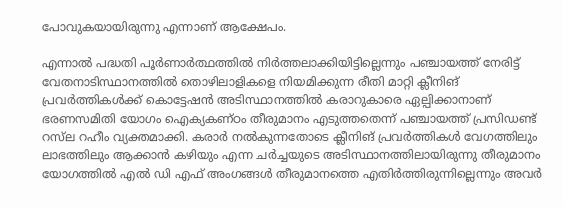പോവുകയായിരുന്നു എന്നാണ് ആക്ഷേപം.

എന്നാൽ പദ്ധതി പൂർണാർത്ഥത്തിൽ നിർത്തലാക്കിയിട്ടില്ലെന്നും പഞ്ചായത്ത്‌ നേരിട്ട് വേതനാടിസ്ഥാനത്തിൽ തൊഴിലാളികളെ നിയമിക്കുന്ന രീതി മാറ്റി ക്ലീനിങ് പ്രവർത്തികൾക്ക് കൊട്ടേഷൻ അടിസ്ഥാനത്തിൽ കരാറുകാരെ ഏല്പിക്കാനാണ് ഭരണസമിതി യോഗം ഐക്യകണ്ഠം തീരുമാനം എടുത്തതെന്ന് പഞ്ചായത്ത്‌ പ്രസിഡണ്ട് റസ്‌ല റഹീം വ്യക്തമാക്കി. കരാർ നൽകുന്നതോടെ ക്ലീനിങ് പ്രവർത്തികൾ വേഗത്തിലും ലാഭത്തിലും ആക്കാൻ കഴിയും എന്ന ചർച്ചയുടെ അടിസ്ഥാനത്തിലായിരുന്നു തീരുമാനം യോഗത്തിൽ എൽ ഡി എഫ് അംഗങ്ങൾ തീരുമാനത്തെ എതിർത്തിരുന്നില്ലെന്നും അവർ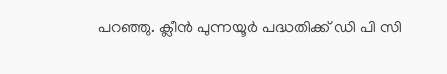പറഞ്ഞു. ക്ലീൻ പുന്നയൂർ പദ്ധതിക്ക് ഡി പി സി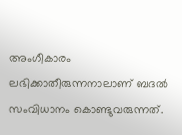അംഗീകാരം ലഭിക്കാതീരുന്നനാലാണ് ബദൽ സംവിധാനം കൊണ്ടുവരുന്നത്.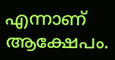എന്നാണ് ആക്ഷേപം.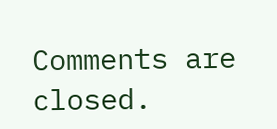Comments are closed.